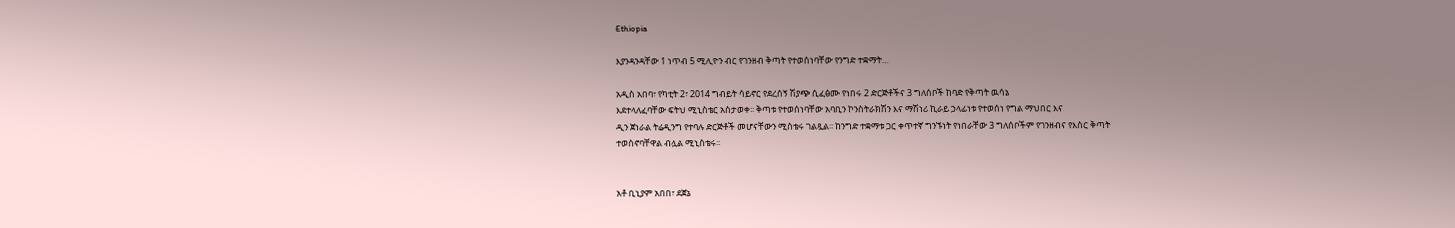Ethiopia

እያንዳንዳቸው 1 ነጥብ 5 ሚሊዮን ብር የገንዘብ ቅጣት የተወሰነባቸው የንግድ ተቋማት…

አዲስ አበባ፣ የካቲት 2፣ 2014 ግብይት ሳይኖር የደረሰኝ ሽያጭ ሲፈፅሙ የነበሩ 2 ድርጅቶችና 3 ግለሰቦች ከባድ የቅጣት ዉሳኔ
እደተላለፈባቸው ፍትህ ሚኒስቴር አስታወቀ፡፡ ቅጣቱ የተወሰነባቸው አባቢን ኮንስትራክሽን እና ማሽነሪ ኪራይ ኃላፊነቱ የተወሰነ የግል ማህበር እና
ዲን ጀነራል ትሬዲንግ የተባሉ ድርጅቶች መሆናቸውን ሚስቴሩ ገልጿል፡፡ ከንግድ ተቋማቱ ጋር ቀጥተኛ ግንኙነት የነበራቸው 3 ግለሰቦችም የገንዘብና የእስር ቅጣት
ተወስኖባቸዋል ብሏል ሚኒስቴሩ፡፡


አቶ ቢኒያም አበበ፣ ደጀኔ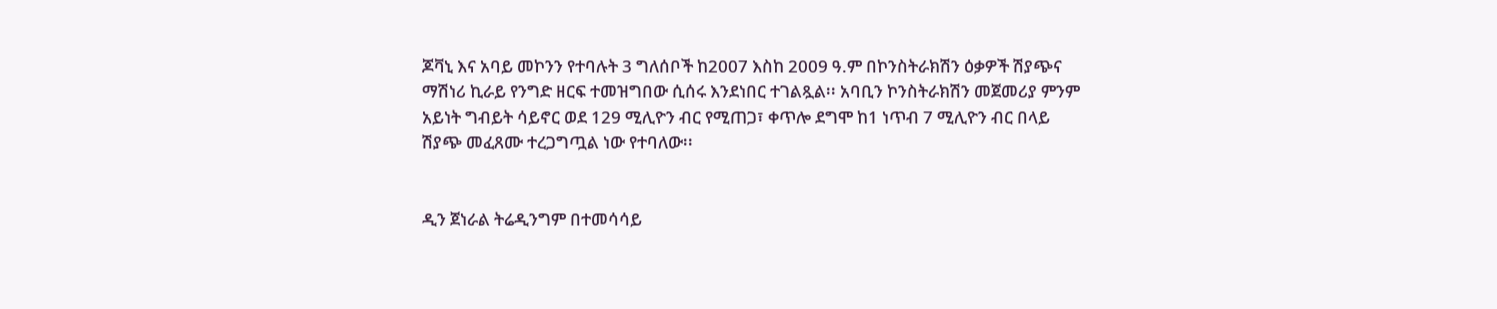ጆቫኒ እና አባይ መኮንን የተባሉት 3 ግለሰቦች ከ2007 እስከ 2009 ዓ.ም በኮንስትራክሽን ዕቃዎች ሽያጭና ማሽነሪ ኪራይ የንግድ ዘርፍ ተመዝግበው ሲሰሩ እንደነበር ተገልጿል፡፡ አባቢን ኮንስትራክሽን መጀመሪያ ምንም አይነት ግብይት ሳይኖር ወደ 129 ሚሊዮን ብር የሚጠጋ፣ ቀጥሎ ደግሞ ከ1 ነጥብ 7 ሚሊዮን ብር በላይ ሽያጭ መፈጸሙ ተረጋግጧል ነው የተባለው፡፡


ዲን ጀነራል ትሬዲንግም በተመሳሳይ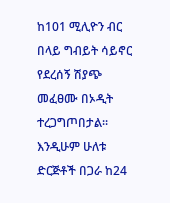ከ101 ሚሊዮን ብር በላይ ግብይት ሳይኖር የደረሰኝ ሽያጭ መፈፀሙ በኦዲት ተረጋግጦበታል፡፡
እንዲሁም ሁለቱ ድርጅቶች በጋራ ከ24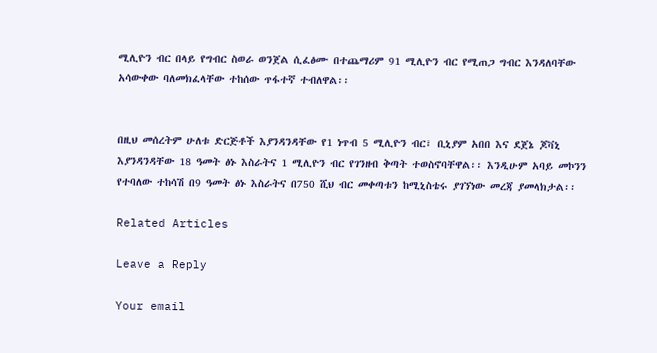ሚሊዮን ብር በላይ የግብር ስወራ ወንጀል ሲፈፅሙ በተጨማሪም 91 ሚሊዮን ብር የሚጠጋ ግብር እንዳለባቸው አሳውቀው ባለመክፈላቸው ተከሰው ጥፋተኛ ተብለዋል፡፡


በዚህ መሰረትም ሁለቱ ድርጅቶች እያንዳንዳቸው የ1 ነጥብ 5 ሚሊዮን ብር፣ ቢኒያም አበበ እና ደጀኔ ጆቫኒ እያንዳንዳቸው 18 ዓመት ፅኑ እስራትና 1 ሚሊዮን ብር የገንዘብ ቅጣት ተወስኖባቸዋል፡፡ እንዲሁም አባይ መኮንን የተባለው ተከሳሽ በ9 ዓመት ፅኑ እስራትና በ750 ሺህ ብር መቀጣቱን ከሚኒስቴሩ ያገኘነው መረጃ ያመላክታል፡፡

Related Articles

Leave a Reply

Your email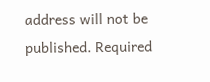address will not be published. Required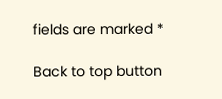fields are marked *

Back to top button